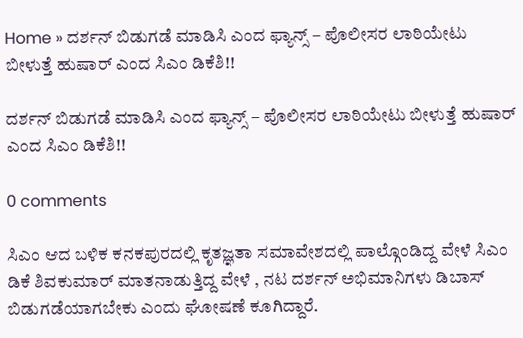Home » ದರ್ಶನ್‌ ಬಿಡುಗಡೆ ಮಾಡಿಸಿ ಎಂದ ಫ್ಯಾನ್ಸ್‌ – ಪೊಲೀಸರ ಲಾಠಿಯೇಟು ಬೀಳುತ್ತೆ ಹುಷಾರ್ ಎಂದ ಸಿಎಂ ಡಿಕೆಶಿ!!

ದರ್ಶನ್‌ ಬಿಡುಗಡೆ ಮಾಡಿಸಿ ಎಂದ ಫ್ಯಾನ್ಸ್‌ – ಪೊಲೀಸರ ಲಾಠಿಯೇಟು ಬೀಳುತ್ತೆ ಹುಷಾರ್ ಎಂದ ಸಿಎಂ ಡಿಕೆಶಿ!!

0 comments

ಸಿಎಂ ಆದ ಬಳಿಕ ಕನಕಪುರದಲ್ಲಿ ಕೃತಜ್ಞತಾ ಸಮಾವೇಶದಲ್ಲಿ ಪಾಲ್ಗೊಂಡಿದ್ದ ವೇಳೆ ಸಿಎಂ ಡಿಕೆ ಶಿವಕುಮಾರ್‌ ಮಾತನಾಡುತ್ತಿದ್ದ ವೇಳೆ , ನಟ ದರ್ಶನ್‌ ಅಭಿಮಾನಿಗಳು ಡಿಬಾಸ್‌ ಬಿಡುಗಡೆಯಾಗಬೇಕು ಎಂದು ಘೋಷಣೆ ಕೂಗಿದ್ದಾರೆ.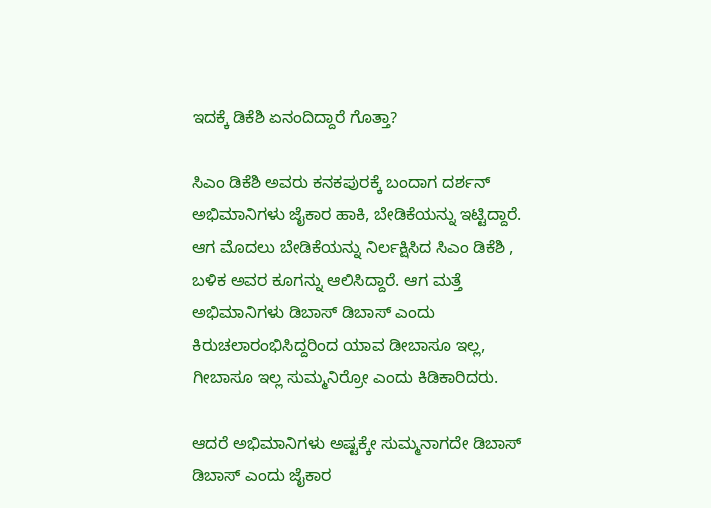ಇದಕ್ಕೆ ಡಿಕೆಶಿ ಏನಂದಿದ್ದಾರೆ ಗೊತ್ತಾ?

ಸಿಎಂ ಡಿಕೆಶಿ ಅವರು ಕನಕಪುರಕ್ಕೆ ಬಂದಾಗ ದರ್ಶನ್ ಅಭಿಮಾನಿಗಳು ಜೈಕಾರ ಹಾಕಿ, ಬೇಡಿಕೆಯನ್ನು ಇಟ್ಟಿದ್ದಾರೆ. ಆಗ ಮೊದಲು ಬೇಡಿಕೆಯನ್ನು ನಿರ್ಲಕ್ಷಿಸಿದ ಸಿಎಂ ಡಿಕೆಶಿ , ಬಳಿಕ ಅವರ ಕೂಗನ್ನು ಆಲಿಸಿದ್ದಾರೆ. ಆಗ ಮತ್ತೆ ಅಭಿಮಾನಿಗಳು ಡಿಬಾಸ್‌ ಡಿಬಾಸ್‌ ಎಂದು ಕಿರುಚಲಾರಂಭಿಸಿದ್ದರಿಂದ ಯಾವ ಡೀಬಾಸೂ ಇಲ್ಲ‌, ಗೀಬಾಸೂ ಇಲ್ಲ ಸುಮ್ಮನಿರ್ರೋ ಎಂದು ಕಿಡಿಕಾರಿದರು.

ಆದರೆ ಅಭಿಮಾನಿಗಳು ಅಷ್ಟಕ್ಕೇ ಸುಮ್ಮನಾಗದೇ ಡಿಬಾಸ್‌ ಡಿಬಾಸ್‌ ಎಂದು ಜೈಕಾರ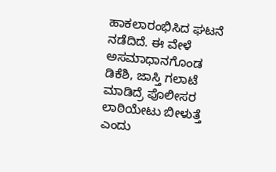ಹಾಕಲಾರಂಭಿಸಿದ ಘಟನೆ ನಡೆದಿದೆ. ಈ ವೇಳೆ ಅಸಮಾಧಾನಗೊಂಡ ಡಿಕೆಶಿ, ಜಾಸ್ತಿ ಗಲಾಟೆ ಮಾಡಿದ್ರೆ ಪೊಲೀಸರ ಲಾಠಿಯೇಟು ಬೀಳುತ್ತೆ ಎಂದು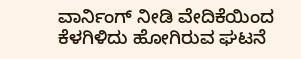ವಾರ್ನಿಂಗ್‌ ನೀಡಿ ವೇದಿಕೆಯಿಂದ ಕೆಳಗಿಳಿದು ಹೋಗಿರುವ ಘಟನೆ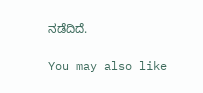ನಡೆದಿದೆ.

You may also like